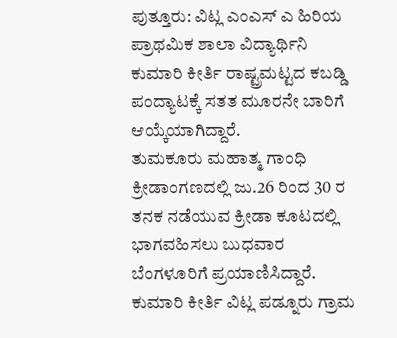ಪುತ್ತೂರು: ವಿಟ್ಲ ಎಂಎಸ್ ಎ ಹಿರಿಯ ಪ್ರಾಥಮಿಕ ಶಾಲಾ ವಿದ್ಯಾರ್ಥಿನಿ ಕುಮಾರಿ ಕೀರ್ತಿ ರಾಷ್ಟ್ರಮಟ್ಟದ ಕಬಡ್ಡಿ ಪಂದ್ಯಾಟಕ್ಕೆ ಸತತ ಮೂರನೇ ಬಾರಿಗೆ ಆಯ್ಕೆಯಾಗಿದ್ದಾರೆ.
ತುಮಕೂರು ಮಹಾತ್ಮ ಗಾಂಧಿ ಕ್ರೀಡಾಂಗಣದಲ್ಲಿ ಜು.26 ರಿಂದ 30 ರ ತನಕ ನಡೆಯುವ ಕ್ರೀಡಾ ಕೂಟದಲ್ಲಿ ಭಾಗವಹಿಸಲು ಬುಧವಾರ ಬೆಂಗಳೂರಿಗೆ ಪ್ರಯಾಣಿಸಿದ್ದಾರೆ.
ಕುಮಾರಿ ಕೀರ್ತಿ ವಿಟ್ಲ ಪಡ್ನೂರು ಗ್ರಾಮ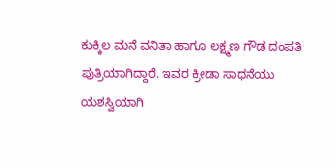ಕುಕ್ಕಿಲ ಮನೆ ವನಿತಾ ಹಾಗೂ ಲಕ್ಷ್ಮಣ ಗೌಡ ದಂಪತಿ ಪುತ್ರಿಯಾಗಿದ್ದಾರೆ. ಇವರ ಕ್ರೀಡಾ ಸಾಧನೆಯು ಯಶಸ್ವಿಯಾಗಿ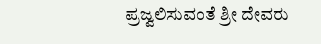ಪ್ರಜ್ವಲಿಸುವಂತೆ ಶ್ರೀ ದೇವರು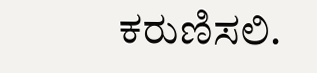ಕರುಣಿಸಲಿ.